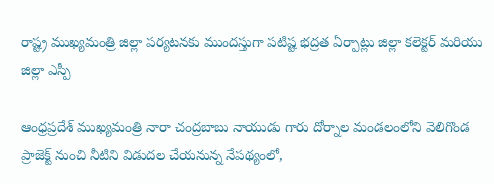రాష్ట్ర ముఖ్యమంత్రి జిల్లా పర్యటనకు ముందస్తుగా పటిష్ట భద్రత ఏర్పాట్లు జిల్లా కలెక్టర్ మరియు జిల్లా ఎస్పీ

ఆంధ్రప్రదేశ్ ముఖ్యమంత్రి నారా చంద్రబాబు నాయుడు గారు దోర్నాల మండలంలోని వెలిగొండ ప్రాజెక్ట్ నుంచి నీటిని విడుదల చేయనున్న నేపథ్యంలో,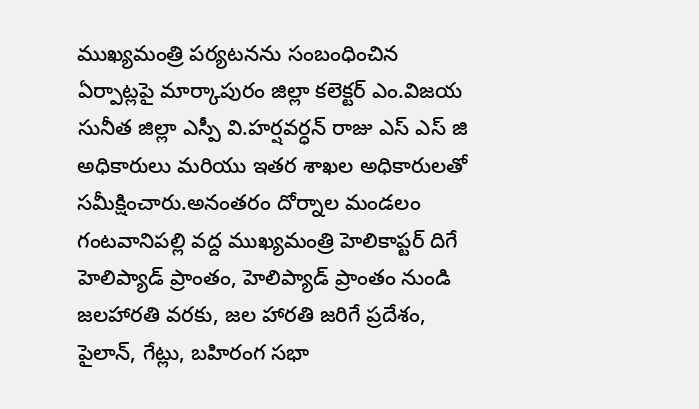ముఖ్యమంత్రి పర్యటనను సంబంధించిన ఏర్పాట్లపై మార్కాపురం జిల్లా కలెక్టర్ ఎం.విజయ సునీత జిల్లా ఎస్పీ వి.హర్షవర్ధన్ రాజు ఎస్ ఎస్ జి అధికారులు మరియు ఇతర శాఖల అధికారులతో సమీక్షించారు.అనంతరం దోర్నాల మండలం గంటవానిపల్లి వద్ద ముఖ్యమంత్రి హెలికాప్టర్ దిగే హెలిప్యాడ్ ప్రాంతం, హెలిప్యాడ్ ప్రాంతం నుండి జలహారతి వరకు, జల హారతి జరిగే ప్రదేశం, పైలాన్, గేట్లు, బహిరంగ సభా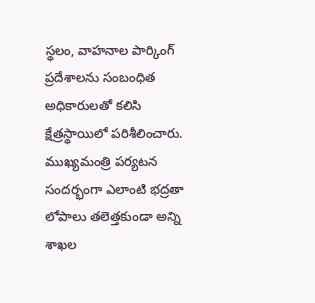స్థలం, వాహనాల పార్కింగ్ ప్రదేశాలను సంబంధిత అధికారులతో కలిసి క్షేత్రస్థాయిలో పరిశీలించారు.
ముఖ్యమంత్రి పర్యటన సందర్భంగా ఎలాంటి భద్రతా లోపాలు తలెత్తకుండా అన్ని శాఖల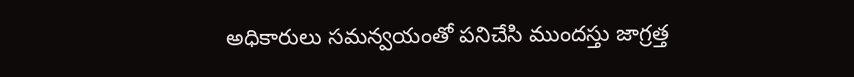అధికారులు సమన్వయంతో పనిచేసి ముందస్తు జాగ్రత్త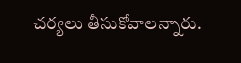చర్యలు తీసుకోవాలన్నారు.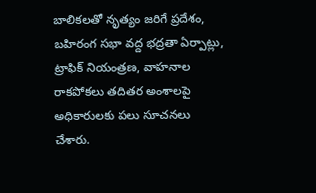బాలికలతో నృత్యం జరిగే ప్రదేశం, బహిరంగ సభా వద్ద భద్రతా ఏర్పాట్లు, ట్రాఫిక్ నియంత్రణ, వాహనాల రాకపోకలు తదితర అంశాలపై అధికారులకు పలు సూచనలు చేశారు.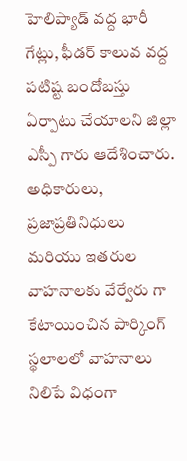హెలిప్యాడ్ వద్ద భారీ గేట్లు, ఫీడర్ కాలువ వద్ద పటిష్ట బందోబస్తు ఏర్పాటు చేయాలని జిల్లా ఎస్పీ గారు ఆదేశించారు. అధికారులు, ప్రజాప్రతినిధులు మరియు ఇతరుల వాహనాలకు వేర్వేరు గా కేటాయించిన పార్కింగ్ స్థలాలలో వాహనాలు నిలిపే విధంగా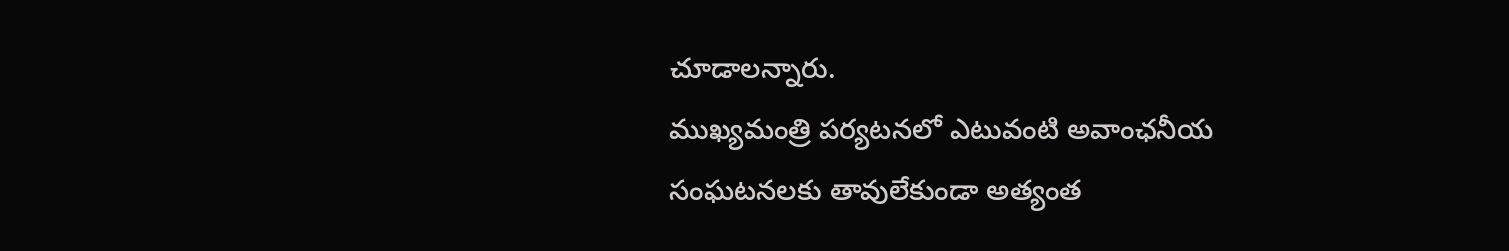చూడాలన్నారు.
ముఖ్యమంత్రి పర్యటనలో ఎటువంటి అవాంఛనీయ సంఘటనలకు తావులేకుండా అత్యంత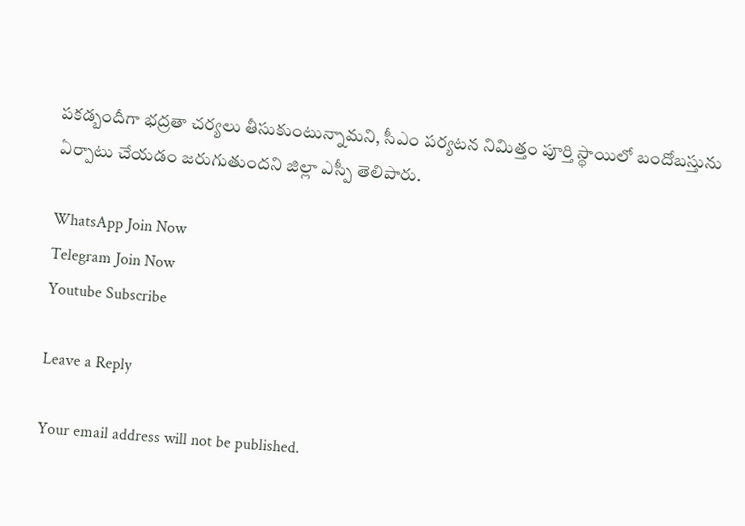పకడ్బందీగా భద్రతా చర్యలు తీసుకుంటున్నామని, సీఎం పర్యటన నిమిత్తం పూర్తి స్థాయిలో బందోబస్తును ఏర్పాటు చేయడం జరుగుతుందని జిల్లా ఎస్పీ తెలిపారు.

WhatsApp Join Now
Telegram Join Now
Youtube Subscribe

Leave a Reply

Your email address will not be published.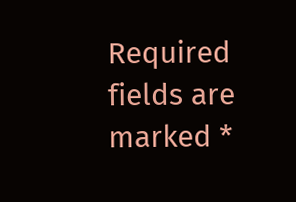Required fields are marked *